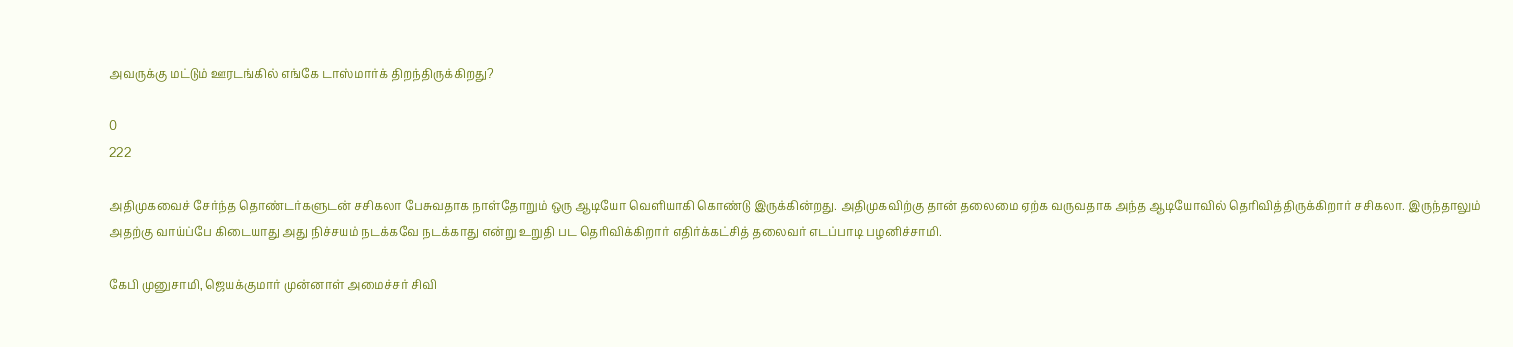அவருக்கு மட்டும் ஊரடங்கில் எங்கே டாஸ்மார்க் திறந்திருக்கிறது?

0
222

அதிமுகவைச் சேர்ந்த தொண்டர்களுடன் சசிகலா பேசுவதாக நாள்தோறும் ஒரு ஆடியோ வெளியாகி கொண்டு இருக்கின்றது. அதிமுகவிற்கு தான் தலைமை ஏற்க வருவதாக அந்த ஆடியோவில் தெரிவித்திருக்கிறார் சசிகலா. இருந்தாலும் அதற்கு வாய்ப்பே கிடையாது அது நிச்சயம் நடக்கவே நடக்காது என்று உறுதி பட தெரிவிக்கிறார் எதிர்க்கட்சித் தலைவர் எடப்பாடி பழனிச்சாமி.

கேபி முனுசாமி, ஜெயக்குமார் முன்னாள் அமைச்சர் சிவி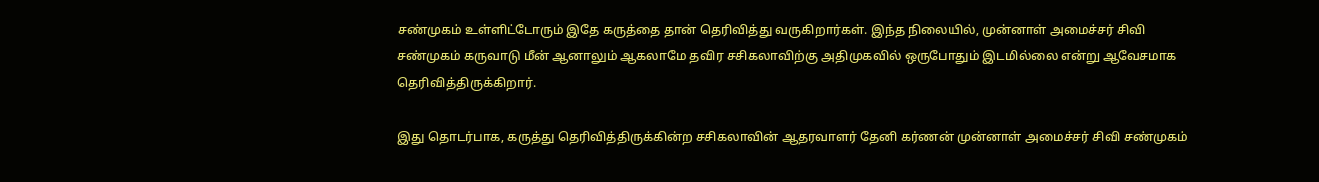சண்முகம் உள்ளிட்டோரும் இதே கருத்தை தான் தெரிவித்து வருகிறார்கள். இந்த நிலையில், முன்னாள் அமைச்சர் சிவி சண்முகம் கருவாடு மீன் ஆனாலும் ஆகலாமே தவிர சசிகலாவிற்கு அதிமுகவில் ஒருபோதும் இடமில்லை என்று ஆவேசமாக தெரிவித்திருக்கிறார்.

இது தொடர்பாக, கருத்து தெரிவித்திருக்கின்ற சசிகலாவின் ஆதரவாளர் தேனி கர்ணன் முன்னாள் அமைச்சர் சிவி சண்முகம்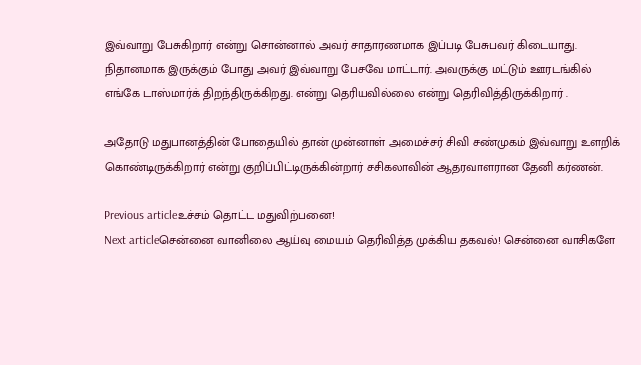இவ்வாறு பேசுகிறார் என்று சொன்னால் அவர் சாதாரணமாக இப்படி பேசுபவர் கிடையாது. நிதானமாக இருக்கும் போது அவர் இவ்வாறு பேசவே மாட்டார். அவருக்கு மட்டும் ஊரடங்கில் எங்கே டாஸ்மார்க் திறந்திருக்கிறது. என்று தெரியவில்லை என்று தெரிவித்திருக்கிறார் .

அதோடு மதுபானத்தின் போதையில் தான் முன்னாள் அமைச்சர் சிவி சண்முகம் இவ்வாறு உளறிக் கொண்டிருக்கிறார் என்று குறிப்பிட்டிருக்கின்றார் சசிகலாவின் ஆதரவாளரான தேனி கர்ணன்.

Previous articleஉச்சம் தொட்ட மதுவிற்பனை!
Next articleசென்னை வானிலை ஆய்வு மையம் தெரிவித்த முக்கிய தகவல்! சென்னை வாசிகளே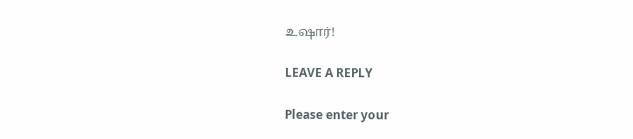உஷார்!

LEAVE A REPLY

Please enter your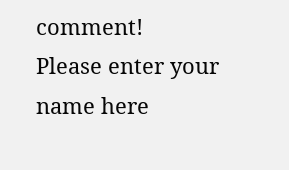comment!
Please enter your name here